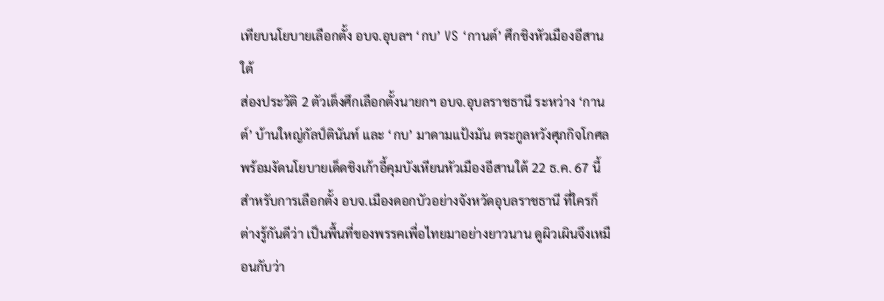เทียบนโยบายเลือกตั้ง อบจ.อุบลฯ ‘กบ’ VS ‘กานต์’ ศึกชิงหัวเมืองอีสานใต้
ส่องประวัติ 2 ตัวเต็งศึกเลือกตั้งนายกฯ อบจ.อุบลราชธานี ระหว่าง ‘กานต์’ บ้านใหญ่กัลป์ตินันท์ และ ‘กบ’ มาดามแป้งมัน ตระกูลหวังศุภกิจโกศล พร้อมงัดนโยบายเด็ดชิงเก้าอี้คุมบังเหียนหัวเมืองอีสานใต้ 22 ธ.ค. 67 นี้
สำหรับการเลือกตั้ง อบจ.เมืองดอกบัวอย่างจังหวัดอุบลราชธานี ที่ใครก็ต่างรู้กันดีว่า เป็นพื้นที่ของพรรคเพื่อไทยมาอย่างยาวนาน ดูผิวเผินจึงเหมือนกับว่า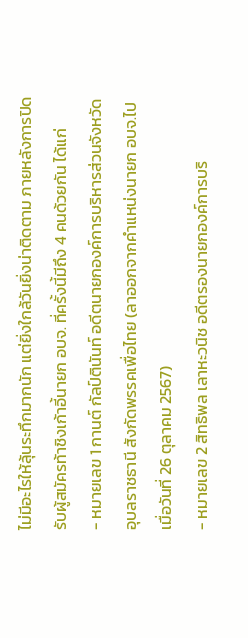ไม่มีอะไรให้ลุ้นระทึกมากนัก แต่ยิ่งใกล้วันยิ่งน่าติดตาม ภายหลังการปิดรับผู้สมัครท้าชิงเก้าอี้นายก อบจ. ที่ครั้งนี้มีถึง 4 คนด้วยกัน ได้แก่
- หมายเลข 1 กานต์ กัลป์ตินันท์ อดีตนายกองค์การบริหารส่วนจังหวัดอุบลราชธานี สังกัดพรรคเพื่อไทย (ลาออกจากคำแหน่งนายก อบจ.ไปเมื่อวันที่ 26 ตุลาคม 2567)
- หมายเลข 2 สิทธิพล เลาหะวนิช อดีตรองนายกองค์การบริ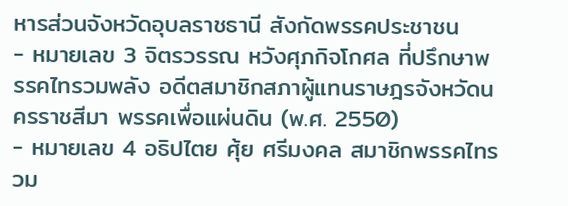หารส่วนจังหวัดอุบลราชธานี สังกัดพรรคประชาชน
- หมายเลข 3 จิตรวรรณ หวังศุภกิจโกศล ที่ปรึกษาพรรคไทรวมพลัง อดีตสมาชิกสภาผู้แทนราษฎรจังหวัดนครราชสีมา พรรคเพื่อแผ่นดิน (พ.ศ. 2550)
- หมายเลข 4 อธิปไตย ศุ้ย ศรีมงคล สมาชิกพรรคไทรวม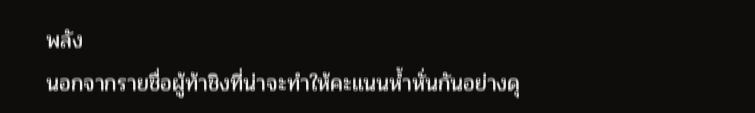พลัง
นอกจากรายชื่อผู้ท้าชิงที่น่าจะทำให้คะแนนห้ำหั่นกันอย่างดุ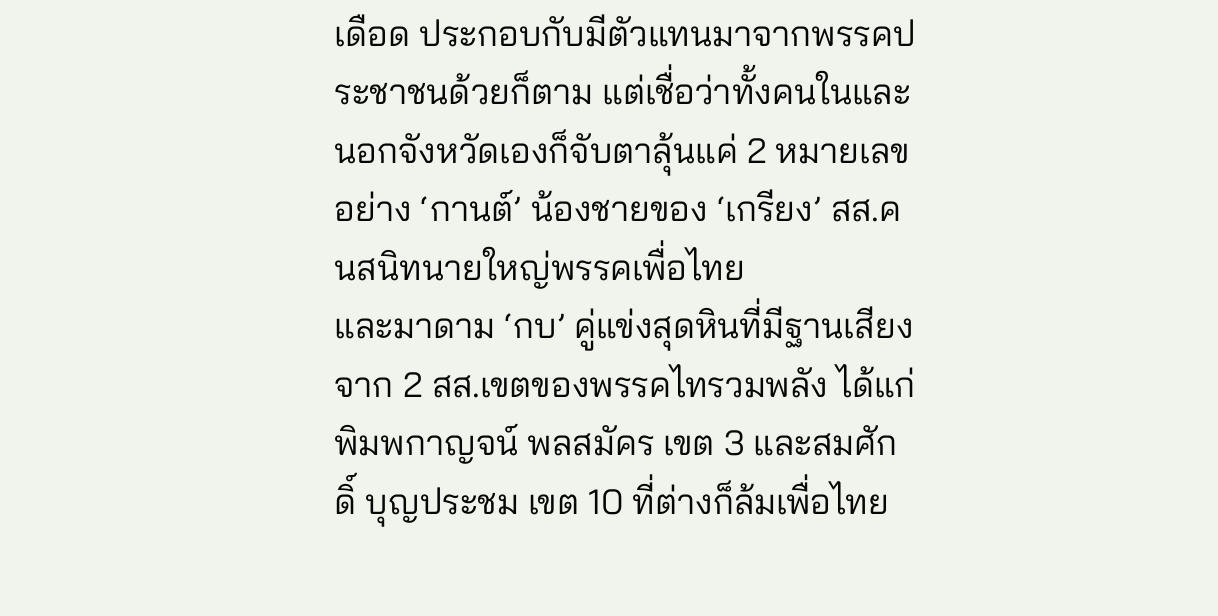เดือด ประกอบกับมีตัวแทนมาจากพรรคประชาชนด้วยก็ตาม แต่เชื่อว่าทั้งคนในและนอกจังหวัดเองก็จับตาลุ้นแค่ 2 หมายเลขอย่าง ‘กานต์’ น้องชายของ ‘เกรียง’ สส.คนสนิทนายใหญ่พรรคเพื่อไทย
และมาดาม ‘กบ’ คู่แข่งสุดหินที่มีฐานเสียงจาก 2 สส.เขตของพรรคไทรวมพลัง ได้แก่ พิมพกาญจน์ พลสมัคร เขต 3 และสมศักดิ์ บุญประชม เขต 10 ที่ต่างก็ล้มเพื่อไทย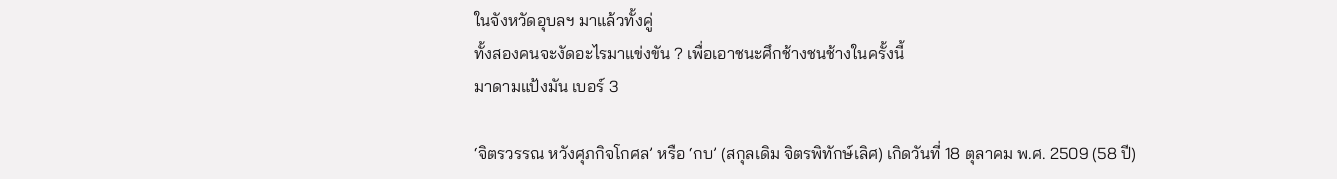ในจังหวัดอุบลฯ มาแล้วทั้งคู่
ทั้งสองคนจะงัดอะไรมาแข่งขัน ? เพื่อเอาชนะศึกช้างชนช้างในครั้งนี้
มาดามแป้งมัน เบอร์ 3

‘จิตรวรรณ หวังศุภกิจโกศล’ หรือ ‘กบ’ (สกุลเดิม จิตรพิทักษ์เลิศ) เกิดวันที่ 18 ตุลาคม พ.ศ. 2509 (58 ปี)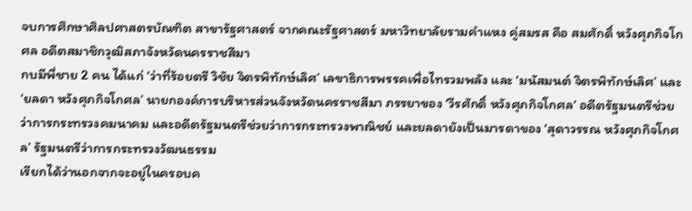จบการศึกษาศิลปศาสตรบัณฑิต สาขารัฐศาสตร์ จากคณะรัฐศาสตร์ มหาวิทยาลัยรามคำแหง คู่สมรส คือ สมศักดิ์ หวังศุภกิจโกศล อดีตสมาชิกวุฒิสภาจังหวัดนครราชสีมา
กบมีพี่ชาย 2 คน ได้แก่ ‘ว่าที่ร้อยตรี วิชัย จิตรพิทักษ์เลิศ’ เลขาธิการพรรคเพื่อไทรวมพลัง และ ‘มนัสมนต์ จิตรพิทักษ์เลิศ’ และ ‘ยลดา หวังศุภกิจโกศล’ นายกองค์การบริหารส่วนจังหวัดนครราชสีมา ภรรยาของ ‘วีรศักดิ์ หวังศุภกิจโกศล‘ อดีตรัฐมนตรีช่วยว่าการกระทรวงคมนาคม และอดีตรัฐมนตรีช่วยว่าการกระทรวงพาณิชย์ และยลดายังเป็นมารดาของ ‘สุดาวรรณ หวังศุภกิจโกศล’ รัฐมนตรีว่าการกระทรวงวัฒนธรรม
เรียกได้ว่านอกจากจะอยู่ในครอบค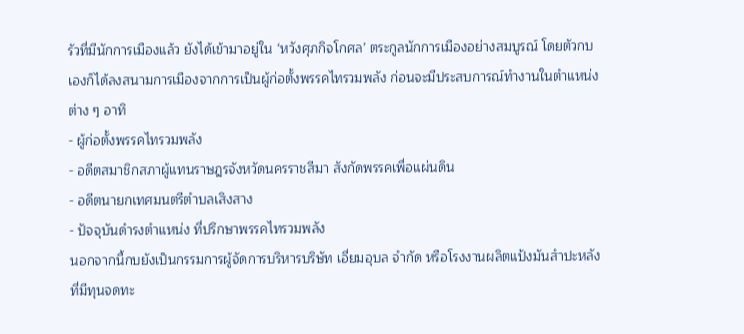รัวที่มีนักการเมืองแล้ว ยังได้เข้ามาอยู่ใน ‘หวังศุภกิจโกศล’ ตระกูลนักการเมืองอย่างสมบูรณ์ โดยตัวกบเองก็ได้ลงสนามการเมืองจากการเป็นผู้ก่อตั้งพรรคไทรวมพลัง ก่อนจะมีประสบการณ์ทำงานในตำแหน่งต่าง ๆ อาทิ
- ผู้ก่อตั้งพรรคไทรวมพลัง
- อดีตสมาชิกสภาผู้แทนราษฎรจังหวัดนครราชสีมา สังกัดพรรคเพื่อแผ่นดิน
- อดีตนายกเทศมนตรีตำบลเสิงสาง
- ปัจจุบันดำรงตำแหน่ง ที่ปรึกษาพรรคไทรวมพลัง
นอกจากนี้กบยังเป็นกรรมการผู้จัดการบริหารบริษัท เอี่ยมอุบล จำกัด หรือโรงงานผลิตแป้งมันสำปะหลัง ที่มีทุนจดทะ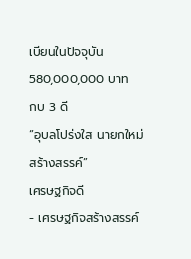เบียนในปัจจุบัน 580,000,000 บาท
กบ 3 ดี
“อุบลโปร่งใส นายกใหม่สร้างสรรค์”
เศรษฐกิจดี
- เศรษฐกิจสร้างสรรค์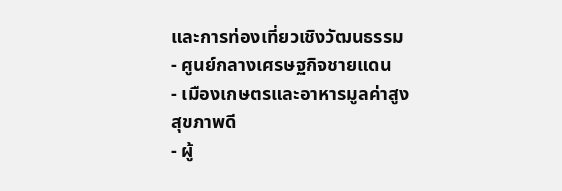และการท่องเที่ยวเชิงวัฒนธรรม
- ศูนย์กลางเศรษฐกิจชายแดน
- เมืองเกษตรและอาหารมูลค่าสูง
สุขภาพดี
- ผู้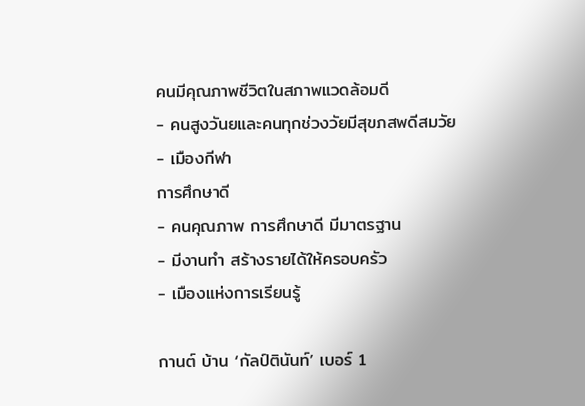คนมีคุณภาพชีวิตในสภาพแวดล้อมดี
- คนสูงวันยและคนทุกช่วงวัยมีสุขภสพดีสมวัย
- เมืองกีฬา
การศึกษาดี
- คนคุณภาพ การศึกษาดี มีมาตรฐาน
- มีงานทำ สร้างรายได้ให้ครอบครัว
- เมืองแห่งการเรียนรู้

กานต์ บ้าน ‘กัลป์ตินันท์’ เบอร์ 1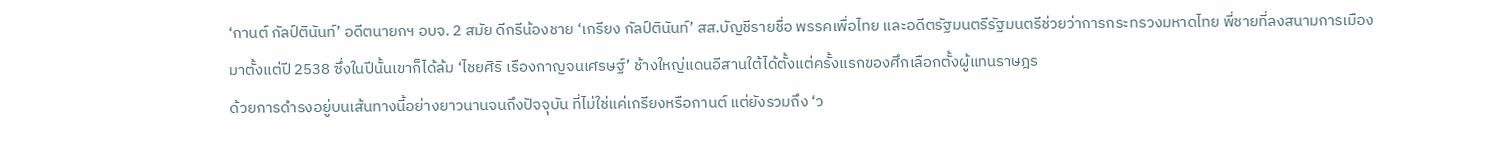‘กานต์ กัลป์ตินันท์’ อดีตนายกฯ อบจ. 2 สมัย ดีกรีน้องชาย ‘เกรียง กัลป์ตินันท์’ สส.บัญชีรายชื่อ พรรคเพื่อไทย และอดีตรัฐมนตรีรัฐมนตรีช่วยว่าการกระทรวงมหาดไทย พี่ชายที่ลงสนามการเมืองมาตั้งแต่ปี 2538 ซึ่งในปีนั้นเขาก็ได้ล้ม ‘ไชยศิริ เรืองกาญจนเศรษฐ์’ ช้างใหญ่แดนอีสานใต้ได้ตั้งแต่ครั้งแรกของศึกเลือกตั้งผู้แทนราษฎร
ด้วยการดำรงอยู่บนเส้นทางนี้อย่างยาวนานจนถึงปัจจุบัน ที่ไม่ใช่แค่เกรียงหรือกานต์ แต่ยังรวมถึง ‘ว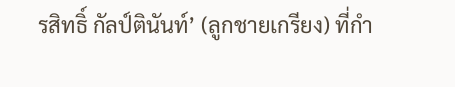รสิทธิ์ กัลป์ตินันท์’ (ลูกชายเกรียง) ที่กำ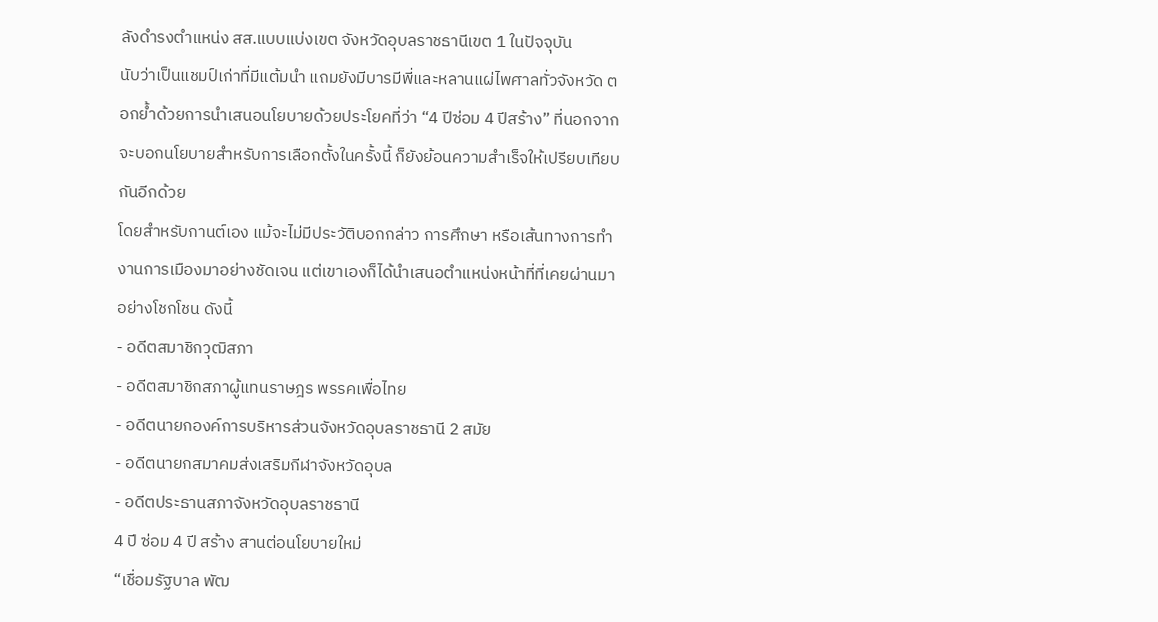ลังดำรงตำแหน่ง สส.แบบแบ่งเขต จังหวัดอุบลราชธานีเขต 1 ในปัจจุบัน
นับว่าเป็นแชมป์เก่าที่มีแต้มนำ แถมยังมีบารมีพี่และหลานแผ่ไพศาลทั่วจังหวัด ตอกย้ำด้วยการนำเสนอนโยบายด้วยประโยคที่ว่า “4 ปีซ่อม 4 ปีสร้าง” ที่นอกจากจะบอกนโยบายสำหรับการเลือกตั้งในครั้งนี้ ก็ยังย้อนความสำเร็จให้เปรียบเทียบกันอีกด้วย
โดยสำหรับกานต์เอง แม้จะไม่มีประวัติบอกกล่าว การศึกษา หรือเส้นทางการทำงานการเมืองมาอย่างชัดเจน แต่เขาเองก็ได้นำเสนอตำแหน่งหน้าที่ที่เคยผ่านมาอย่างโชกโชน ดังนี้
- อดีตสมาชิกวุฒิสภา
- อดีตสมาชิกสภาผู้แทนราษฎร พรรคเพื่อไทย
- อดีตนายกองค์การบริหารส่วนจังหวัดอุบลราชธานี 2 สมัย
- อดีตนายกสมาคมส่งเสริมกีฬาจังหวัดอุบล
- อดีตประธานสภาจังหวัดอุบลราชธานี
4 ปี ซ่อม 4 ปี สร้าง สานต่อนโยบายใหม่
“เชื่อมรัฐบาล พัฒ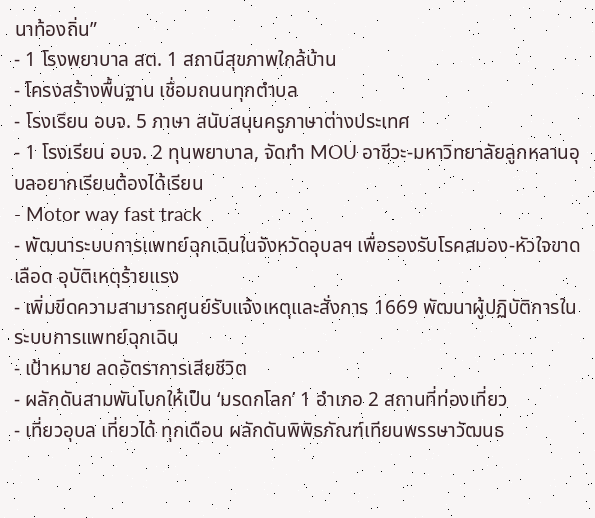นาท้องถิ่น”
- 1 โรงพยาบาล สต. 1 สถานีสุขภาพใกล้บ้าน
- โครงสร้างพื้นฐาน เชื่อมถนนทุกตำบล
- โรงเรียน อบจ. 5 ภาษา สนับสนุนครูภาษาต่างประเทศ
- 1 โรงเรียน อบจ. 2 ทุนพยาบาล, จัดทำ MOU อาชีวะ-มหาวิทยาลัยลูกหลานอุบลอยากเรียนต้องได้เรียน
- Motor way fast track
- พัฒนาระบบการแพทย์ฉุกเฉินในจังหวัดอุบลฯ เพื่อรองรับโรคสมอง-หัวใจขาดเลือด อุบัติเหตุร้ายแรง
- เพิ่มขีดความสามารถศูนย์รับแจ้งเหตุและสั่งการ 1669 พัฒนาผู้ปฏิบัติการในระบบการแพทย์ฉุกเฉิน
- เป้าหมาย ลดอัตราการเสียชีวิต
- ผลักดันสามพันโบกให้เป็น ‘มรดกโลก’ 1 อำเภอ 2 สถานที่ท่องเที่ยว
- เที่ยวอุบล เที่ยวได้ ทุกเดือน ผลักดันพิพิธภัณฑ์เทียนพรรษาวัฒนธ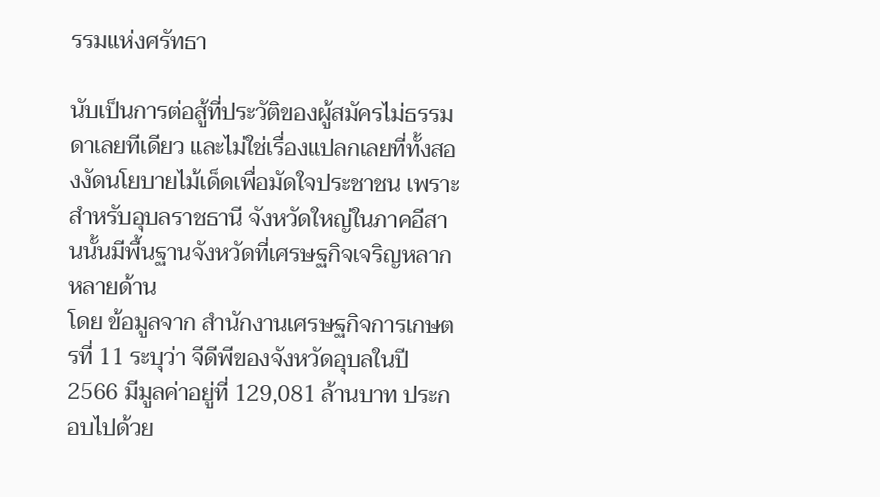รรมแห่งศรัทธา

นับเป็นการต่อสู้ที่ประวัติของผู้สมัครไม่ธรรมดาเลยทีเดียว และไม่ใช่เรื่องแปลกเลยที่ทั้งสองงัดนโยบายไม้เด็ดเพื่อมัดใจประชาชน เพราะสำหรับอุบลราชธานี จังหวัดใหญ่ในภาคอีสานนั้นมีพื้นฐานจังหวัดที่เศรษฐกิจเจริญหลากหลายด้าน
โดย ข้อมูลจาก สำนักงานเศรษฐกิจการเกษตรที่ 11 ระบุว่า จีดีพีของจังหวัดอุบลในปี 2566 มีมูลค่าอยู่ที่ 129,081 ล้านบาท ประกอบไปด้วย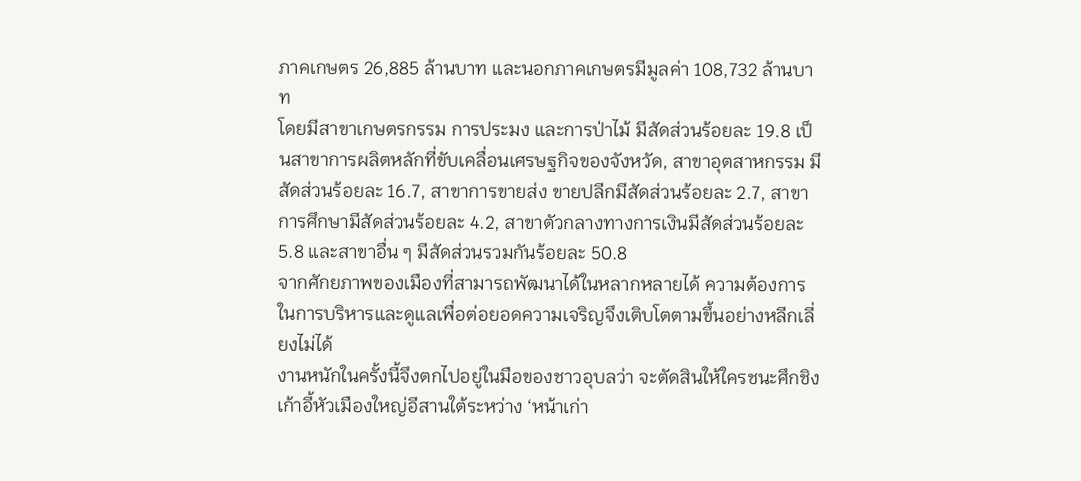ภาคเกษตร 26,885 ล้านบาท และนอกภาคเกษตรมีมูลค่า 108,732 ล้านบาท
โดยมีสาขาเกษตรกรรม การประมง และการป่าไม้ มีสัดส่วนร้อยละ 19.8 เป็นสาขาการผลิตหลักที่ขับเคลื่อนเศรษฐกิจของจังหวัด, สาขาอุตสาหกรรม มีสัดส่วนร้อยละ 16.7, สาขาการขายส่ง ขายปลีกมีสัดส่วนร้อยละ 2.7, สาขาการศึกษามีสัดส่วนร้อยละ 4.2, สาขาตัวกลางทางการเงินมีสัดส่วนร้อยละ 5.8 และสาขาอื่น ๆ มีสัดส่วนรวมกันร้อยละ 50.8
จากศักยภาพของเมืองที่สามารถพัฒนาได้ในหลากหลายได้ ความต้องการในการบริหารและดูแลเพื่อต่อยอดความเจริญจึงเติบโตตามขึ้นอย่างหลีกเลี่ยงไม่ได้
งานหนักในครั้งนี้จึงตกไปอยู่ในมือของชาวอุบลว่า จะตัดสินให้ใครชนะศึกชิงเก้าอี้หัวเมืองใหญ่อีสานใต้ระหว่าง ‘หน้าเก่า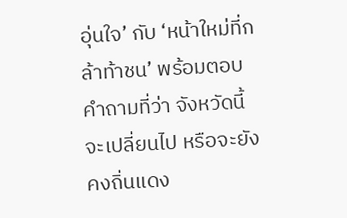อุ่นใจ’ กับ ‘หน้าใหม่ที่กล้าท้าชน’ พร้อมตอบคำถามที่ว่า จังหวัดนี้จะเปลี่ยนไป หรือจะยังคงถิ่นแดง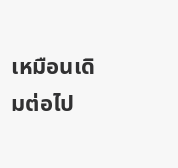เหมือนเดิมต่อไป